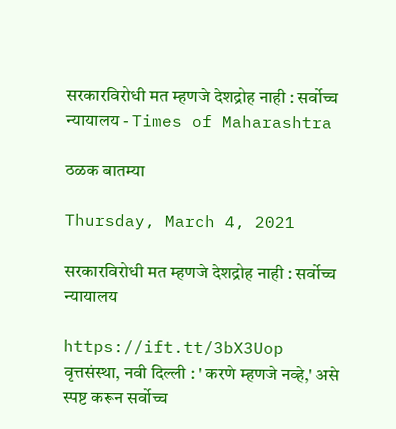सरकारविरोधी मत म्हणजे देशद्रोह नाही : सर्वोच्च न्यायालय - Times of Maharashtra

ठळक बातम्या

Thursday, March 4, 2021

सरकारविरोधी मत म्हणजे देशद्रोह नाही : सर्वोच्च न्यायालय

https://ift.tt/3bX3Uop
वृत्तसंस्था, नवी दिल्ली : ' करणे म्हणजे नव्हे,' असे स्पष्ट करून सर्वोच्च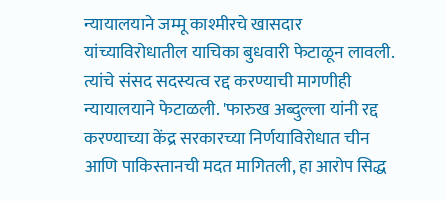न्यायालयाने जम्मू काश्मीरचे खासदार यांच्याविरोधातील याचिका बुधवारी फेटाळून लावली. त्यांचे संसद सदस्यत्व रद्द करण्याची मागणीही न्यायालयाने फेटाळली. 'फारुख अब्दुल्ला यांनी रद्द करण्याच्या केंद्र सरकारच्या निर्णयाविरोधात चीन आणि पाकिस्तानची मदत मागितली, हा आरोप सिद्ध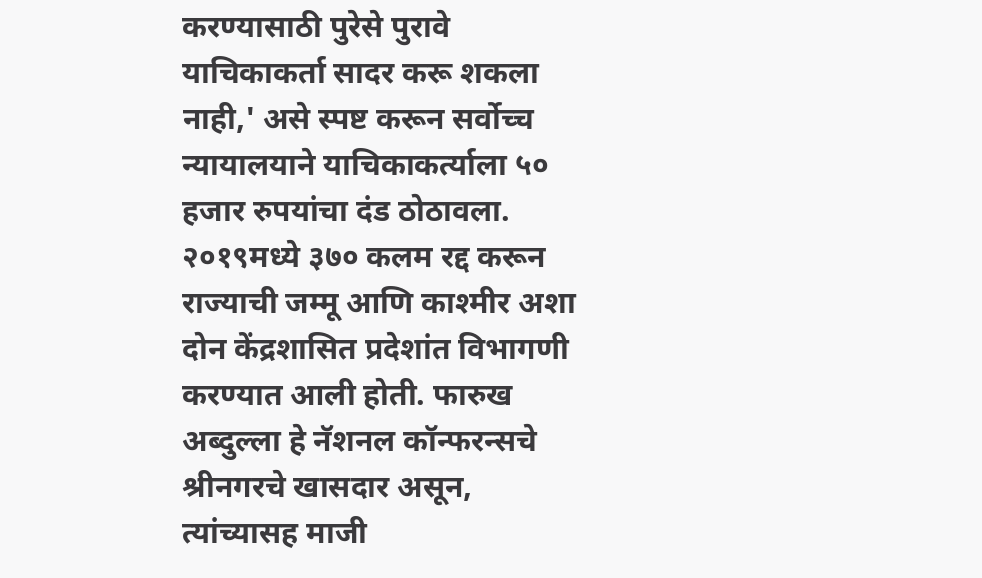करण्यासाठी पुरेसे पुरावे याचिकाकर्ता सादर करू शकला नाही,' असे स्पष्ट करून सर्वोच्च न्यायालयाने याचिकाकर्त्याला ५० हजार रुपयांचा दंड ठोठावला. २०१९मध्ये ३७० कलम रद्द करून राज्याची जम्मू आणि काश्मीर अशा दोन केंद्रशासित प्रदेशांत विभागणी करण्यात आली होती. फारुख अब्दुल्ला हे नॅशनल कॉन्फरन्सचे श्रीनगरचे खासदार असून, त्यांच्यासह माजी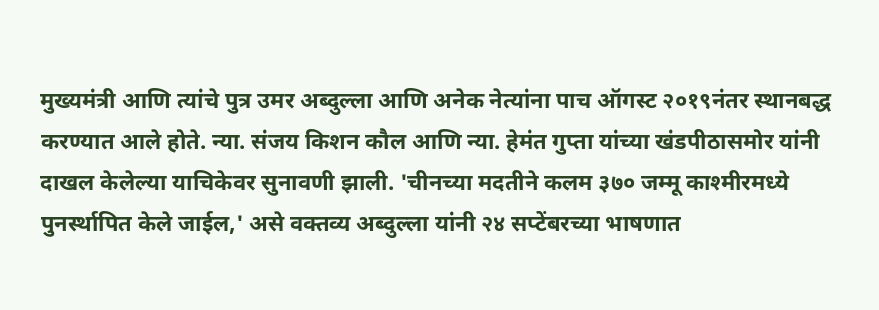मुख्यमंत्री आणि त्यांचे पुत्र उमर अब्दुल्ला आणि अनेक नेत्यांना पाच ऑगस्ट २०१९नंतर स्थानबद्ध करण्यात आले होते. न्या. संजय किशन कौल आणि न्या. हेमंत गुप्ता यांच्या खंडपीठासमोर यांनी दाखल केलेल्या याचिकेवर सुनावणी झाली. 'चीनच्या मदतीने कलम ३७० जम्मू काश्मीरमध्ये पुनर्स्थापित केले जाईल,' असे वक्तव्य अब्दुल्ला यांनी २४ सप्टेंबरच्या भाषणात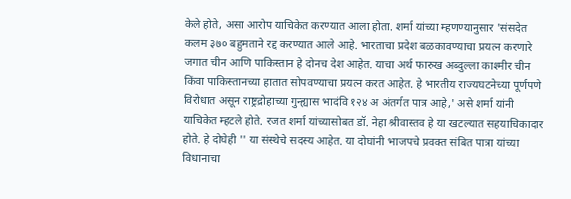केले होते, असा आरोप याचिकेत करण्यात आला होता. शर्मा यांच्या म्हणण्यानुसार 'संसदेत कलम ३७० बहुमताने रद्द करण्यात आले आहे. भारताचा प्रदेश बळकावण्याचा प्रयत्न करणारे जगात चीन आणि पाकिस्तान हे दोनच देश आहेत. याचा अर्थ फारुख अब्दुल्ला काश्मीर चीन किंवा पाकिस्तानच्या हातात सोपवण्याचा प्रयत्न करत आहेत. हे भारतीय राज्यघटनेच्या पूर्णपणे विरोधात असून राष्ट्रद्रोहाच्या गुन्ह्यास भादंवि १२४ अ अंतर्गत पात्र आहे,' असे शर्मा यांनी याचिकेत म्हटले होते. रजत शर्मा यांच्यासोबत डॉ. नेहा श्रीवास्तव हे या खटल्यात सहयाचिकादार होते. हे दोघेही '' या संस्थेचे सदस्य आहेत. या दोघांनी भाजपचे प्रवक्त संबित पात्रा यांच्या विधानाचा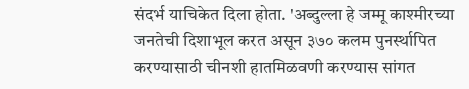संदर्भ याचिकेत दिला होता. 'अब्दुल्ला हे जम्मू काश्मीरच्या जनतेची दिशाभूल करत असून ३७० कलम पुनर्स्थापित करण्यासाठी चीनशी हातमिळवणी करण्यास सांगत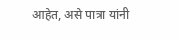आहेत, असे पात्रा यांनी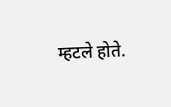म्हटले होते.